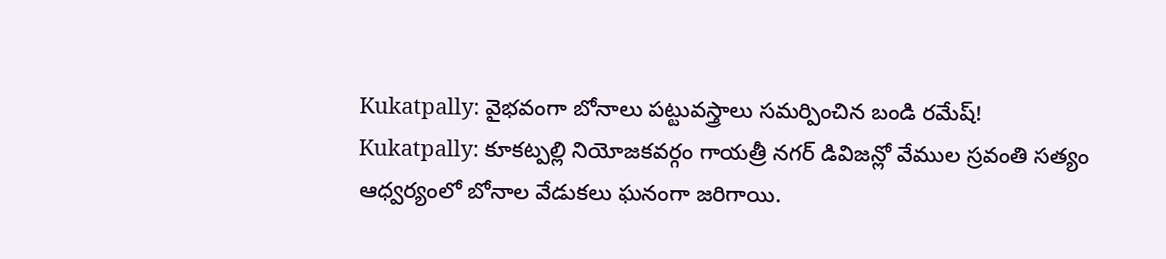Kukatpally: వైభవంగా బోనాలు పట్టువస్త్రాలు సమర్పించిన బండి రమేష్!
Kukatpally: కూకట్పల్లి నియోజకవర్గం గాయత్రీ నగర్ డివిజన్లో వేముల స్రవంతి సత్యం ఆధ్వర్యంలో బోనాల వేడుకలు ఘనంగా జరిగాయి.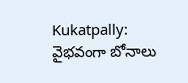Kukatpally: వైభవంగా బోనాలు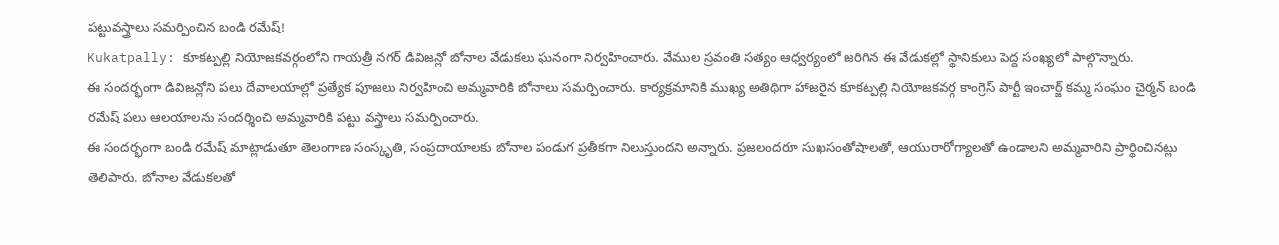పట్టువస్త్రాలు సమర్పించిన బండి రమేష్!
Kukatpally: కూకట్పల్లి నియోజకవర్గంలోని గాయత్రీ నగర్ డివిజన్లో బోనాల వేడుకలు ఘనంగా నిర్వహించారు. వేముల స్రవంతి సత్యం ఆధ్వర్యంలో జరిగిన ఈ వేడుకల్లో స్థానికులు పెద్ద సంఖ్యలో పాల్గొన్నారు.
ఈ సందర్భంగా డివిజన్లోని పలు దేవాలయాల్లో ప్రత్యేక పూజలు నిర్వహించి అమ్మవారికి బోనాలు సమర్పించారు. కార్యక్రమానికి ముఖ్య అతిథిగా హాజరైన కూకట్పల్లి నియోజకవర్గ కాంగ్రెస్ పార్టీ ఇంచార్జ్ కమ్మ సంఘం చైర్మన్ బండి రమేష్ పలు ఆలయాలను సందర్శించి అమ్మవారికి పట్టు వస్త్రాలు సమర్పించారు.
ఈ సందర్భంగా బండి రమేష్ మాట్లాడుతూ తెలంగాణ సంస్కృతి, సంప్రదాయాలకు బోనాల పండుగ ప్రతీకగా నిలుస్తుందని అన్నారు. ప్రజలందరూ సుఖసంతోషాలతో, ఆయురారోగ్యాలతో ఉండాలని అమ్మవారిని ప్రార్థించినట్లు తెలిపారు. బోనాల వేడుకలతో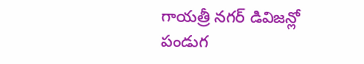గాయత్రీ నగర్ డివిజన్లో పండుగ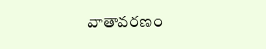వాతావరణం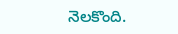నెలకొంది.